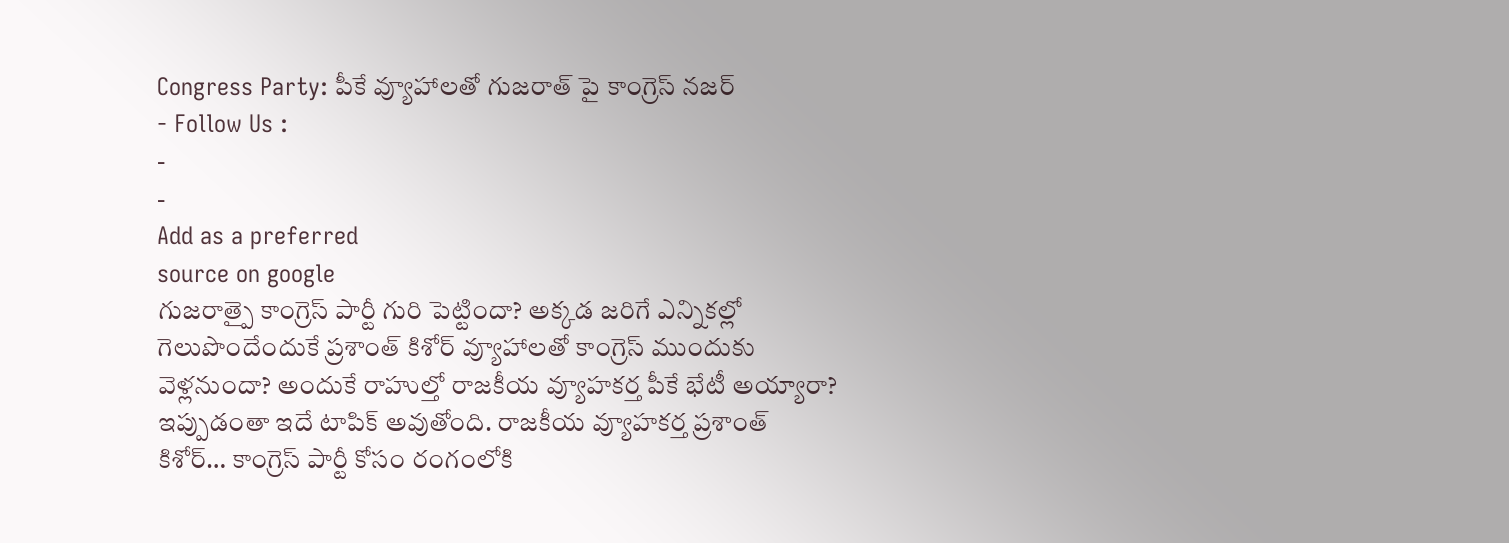Congress Party: పీకే వ్యూహాలతో గుజరాత్ పై కాంగ్రెస్ నజర్
- Follow Us :
-
-
Add as a preferred
source on google
గుజరాత్పై కాంగ్రెస్ పార్టీ గురి పెట్టిందా? అక్కడ జరిగే ఎన్నికల్లో గెలుపొందేందుకే ప్రశాంత్ కిశోర్ వ్యూహాలతో కాంగ్రెస్ ముందుకు వెళ్లనుందా? అందుకే రాహుల్తో రాజకీయ వ్యూహకర్త పీకే భేటీ అయ్యారా? ఇప్పుడంతా ఇదే టాపిక్ అవుతోంది. రాజకీయ వ్యూహకర్త ప్రశాంత్ కిశోర్… కాంగ్రెస్ పార్టీ కోసం రంగంలోకి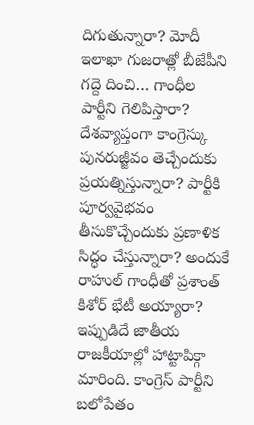దిగుతున్నారా? మోదీ ఇలాఖా గుజరాత్లో బీజేపీని గద్దె దించి… గాంధీల పార్టీని గెలిపిస్తారా? దేశవ్యాప్తంగా కాంగ్రెస్కు పునరుజ్జీవం తెచ్చేందుకు ప్రయత్నిస్తున్నారా? పార్టీకి పూర్వవైభవం తీసుకొచ్చేందుకు ప్రణాళిక సిద్ధం చేస్తున్నారా? అందుకే రాహుల్ గాంధీతో ప్రశాంత్ కిశోర్ భేటీ అయ్యారా? ఇప్పుడిదే జాతీయ రాజకీయాల్లో హాట్టాపిక్గా మారింది. కాంగ్రెస్ పార్టీని బలోపేతం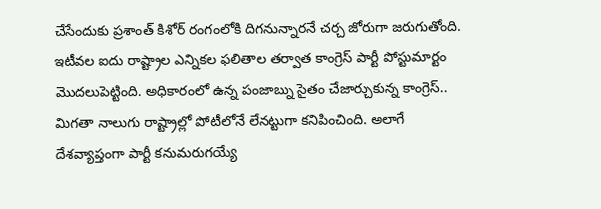చేసేందుకు ప్రశాంత్ కిశోర్ రంగంలోకి దిగనున్నారనే చర్చ జోరుగా జరుగుతోంది.
ఇటీవల ఐదు రాష్ట్రాల ఎన్నికల ఫలితాల తర్వాత కాంగ్రెస్ పార్టీ పోస్టుమార్టం మొదలుపెట్టింది. అధికారంలో ఉన్న పంజాబ్ను సైతం చేజార్చుకున్న కాంగ్రెస్.. మిగతా నాలుగు రాష్ట్రాల్లో పోటీలోనే లేనట్టుగా కనిపించింది. అలాగే దేశవ్యాప్తంగా పార్టీ కనుమరుగయ్యే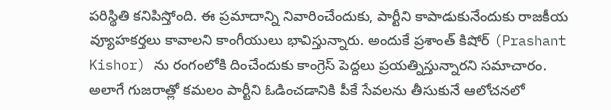పరిస్థితి కనిపిస్తోంది. ఈ ప్రమాదాన్ని నివారించేందుకు, పార్టీని కాపాడుకునేందుకు రాజకీయ వ్యూహకర్తలు కావాలని కాంగీయులు భావిస్తున్నారు. అందుకే ప్రశాంత్ కిషోర్ (Prashant Kishor) ను రంగంలోకి దించేందుకు కాంగ్రెస్ పెద్దలు ప్రయత్నిస్తున్నారని సమాచారం. అలాగే గుజరాత్లో కమలం పార్టీని ఓడించడానికి పీకే సేవలను తీసుకునే ఆలోచనలో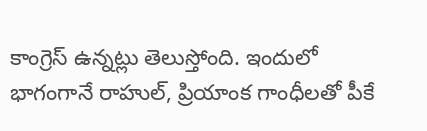కాంగ్రెస్ ఉన్నట్లు తెలుస్తోంది. ఇందులో భాగంగానే రాహుల్, ప్రియాంక గాంధీలతో పీకే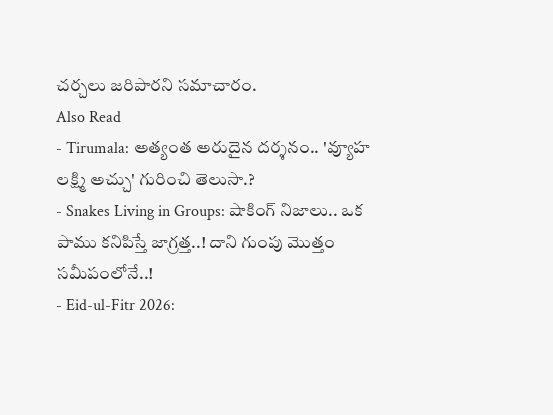చర్చలు జరిపారని సమాచారం.
Also Read
- Tirumala: అత్యంత అరుదైన దర్శనం.. 'వ్యూహ లక్ష్మి అచ్చు' గురించి తెలుసా.?
- Snakes Living in Groups: షాకింగ్ నిజాలు.. ఒక పాము కనిపిస్తే జాగ్రత్త..! దాని గుంపు మొత్తం సమీపంలోనే..!
- Eid-ul-Fitr 2026: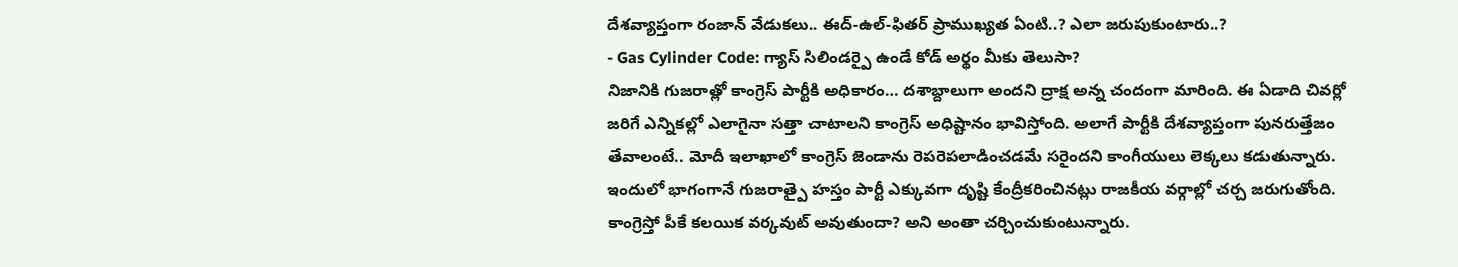దేశవ్యాప్తంగా రంజాన్ వేడుకలు.. ఈద్-ఉల్-ఫితర్ ప్రాముఖ్యత ఏంటి..? ఎలా జరుపుకుంటారు..?
- Gas Cylinder Code: గ్యాస్ సిలిండర్పై ఉండే కోడ్ అర్థం మీకు తెలుసా?
నిజానికి గుజరాత్లో కాంగ్రెస్ పార్టీకి అధికారం… దశాబ్దాలుగా అందని ద్రాక్ష అన్న చందంగా మారింది. ఈ ఏడాది చివర్లో జరిగే ఎన్నికల్లో ఎలాగైనా సత్తా చాటాలని కాంగ్రెస్ అధిష్టానం భావిస్తోంది. అలాగే పార్టీకి దేశవ్యాప్తంగా పునరుత్తేజం తేవాలంటే.. మోదీ ఇలాఖాలో కాంగ్రెస్ జెండాను రెపరెపలాడించడమే సరైందని కాంగీయులు లెక్కలు కడుతున్నారు. ఇందులో భాగంగానే గుజరాత్పై హస్తం పార్టీ ఎక్కువగా దృష్టి కేంద్రీకరించినట్లు రాజకీయ వర్గాల్లో చర్చ జరుగుతోంది. కాంగ్రెస్తో పీకే కలయిక వర్కవుట్ అవుతుందా? అని అంతా చర్చించుకుంటున్నారు.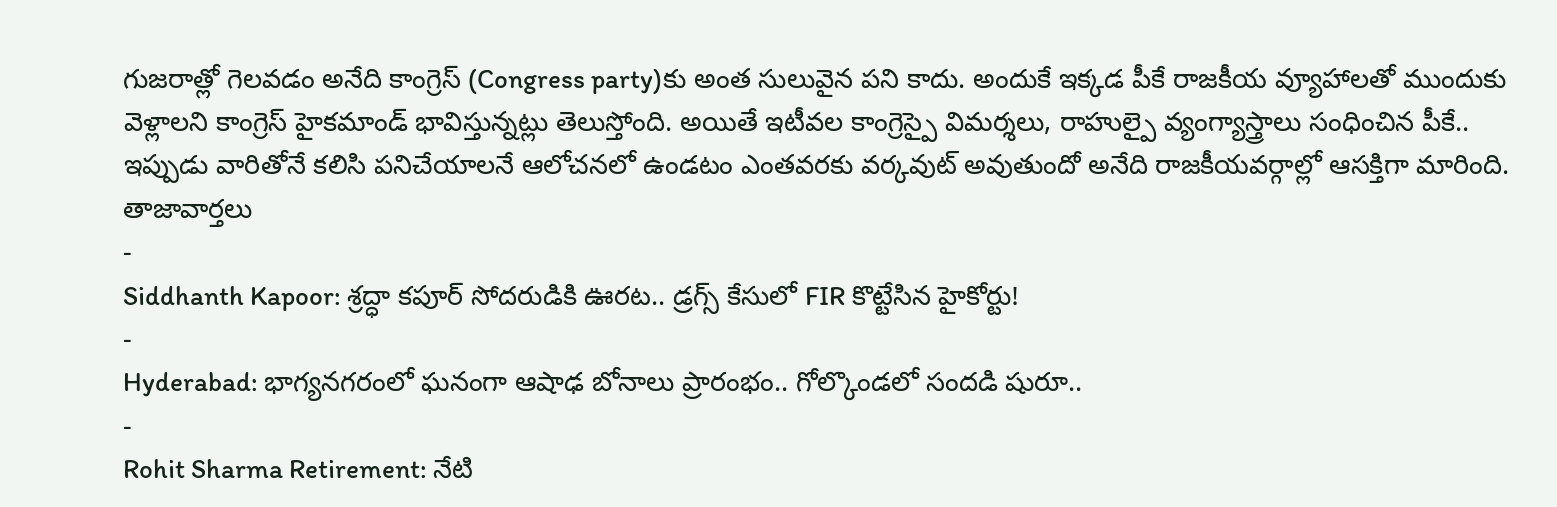గుజరాత్లో గెలవడం అనేది కాంగ్రెస్ (Congress party)కు అంత సులువైన పని కాదు. అందుకే ఇక్కడ పీకే రాజకీయ వ్యూహాలతో ముందుకు వెళ్లాలని కాంగ్రెస్ హైకమాండ్ భావిస్తున్నట్లు తెలుస్తోంది. అయితే ఇటీవల కాంగ్రెస్పై విమర్శలు, రాహుల్పై వ్యంగ్యాస్త్రాలు సంధించిన పీకే.. ఇప్పుడు వారితోనే కలిసి పనిచేయాలనే ఆలోచనలో ఉండటం ఎంతవరకు వర్కవుట్ అవుతుందో అనేది రాజకీయవర్గాల్లో ఆసక్తిగా మారింది.
తాజావార్తలు
-
Siddhanth Kapoor: శ్రద్ధా కపూర్ సోదరుడికి ఊరట.. డ్రగ్స్ కేసులో FIR కొట్టేసిన హైకోర్టు!
-
Hyderabad: భాగ్యనగరంలో ఘనంగా ఆషాఢ బోనాలు ప్రారంభం.. గోల్కొండలో సందడి షురూ..
-
Rohit Sharma Retirement: నేటి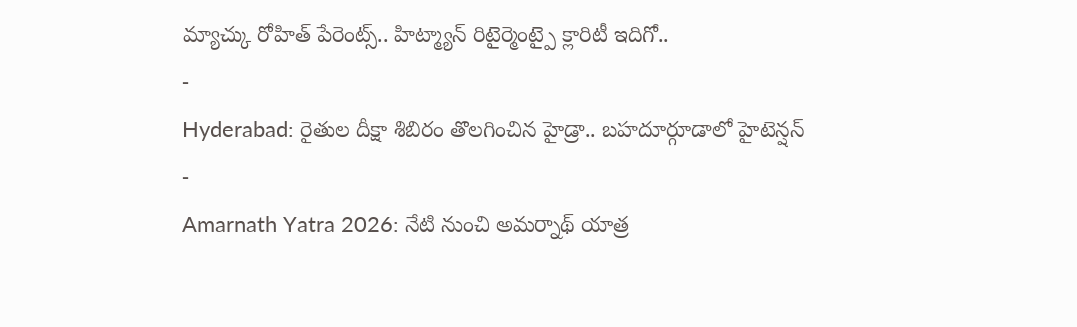మ్యాచ్కు రోహిత్ పేరెంట్స్.. హిట్మ్యాన్ రిటైర్మెంట్పై క్లారిటీ ఇదిగో..
-
Hyderabad: రైతుల దీక్షా శిబిరం తొలగించిన హైడ్రా.. బహదూర్గూడాలో హైటెన్షన్
-
Amarnath Yatra 2026: నేటి నుంచి అమర్నాథ్ యాత్ర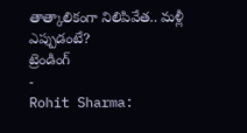తాత్కాలికంగా నిలిపివేత.. మళ్లీ ఎప్పుడంటే?
ట్రెండింగ్
-
Rohit Sharma: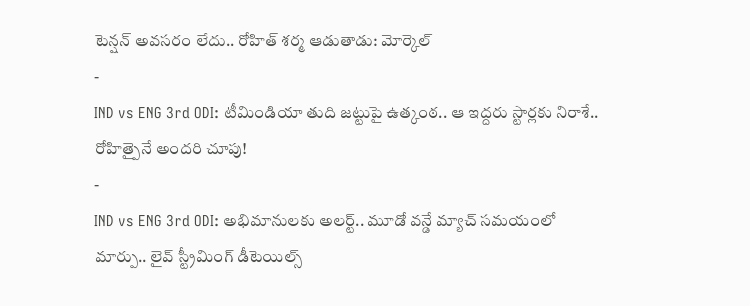టెన్షన్ అవసరం లేదు.. రోహిత్ శర్మ ఆడుతాడు: మోర్కెల్
-
IND vs ENG 3rd ODI: టీమిండియా తుది జట్టుపై ఉత్కంఠ.. ఆ ఇద్దరు స్టార్లకు నిరాశే.. రోహిత్పైనే అందరి చూపు!
-
IND vs ENG 3rd ODI: అభిమానులకు అలర్ట్.. మూడో వన్డే మ్యాచ్ సమయంలో మార్పు.. లైవ్ స్ట్రీమింగ్ డీటెయిల్స్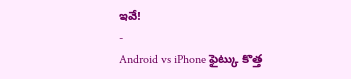ఇవే!
-
Android vs iPhone ఫైట్కు కొత్త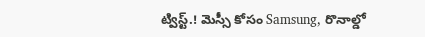ట్విస్ట్.! మెస్సీ కోసం Samsung, రొనాల్డో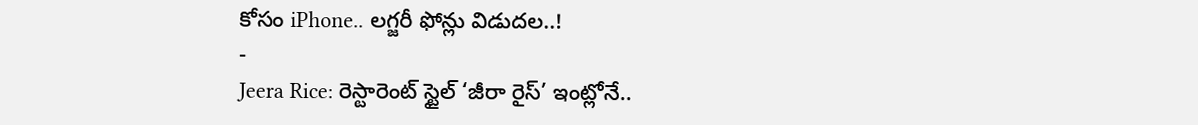కోసం iPhone.. లగ్జరీ ఫోన్లు విడుదల..!
-
Jeera Rice: రెస్టారెంట్ స్టైల్ ‘జీరా రైస్’ ఇంట్లోనే..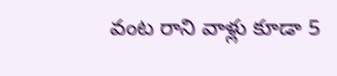వంట రాని వాళ్లు కూడా 5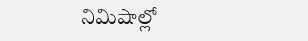నిమిషాల్లో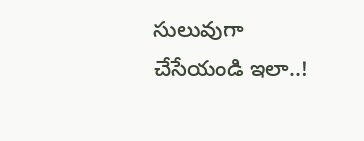సులువుగా చేసేయండి ఇలా..!